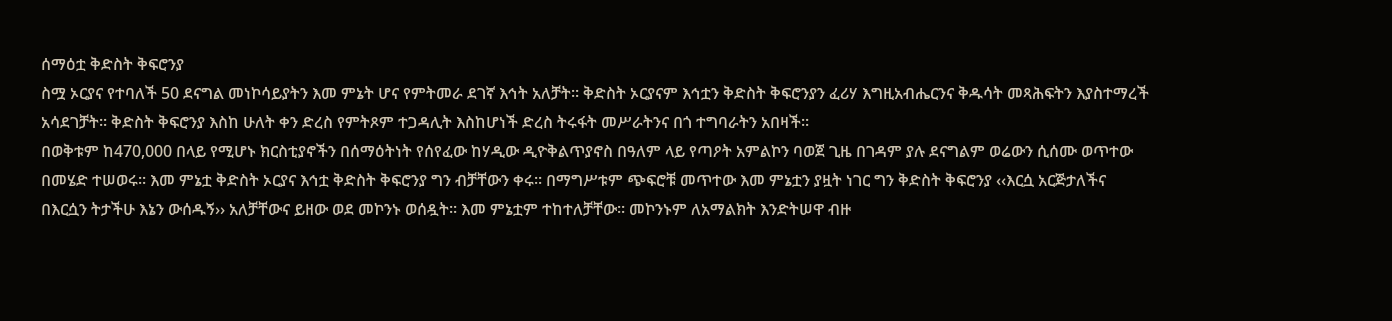ሰማዕቷ ቅድስት ቅፍሮንያ
ስሟ ኦርያና የተባለች 50 ደናግል መነኮሳይያትን እመ ምኔት ሆና የምትመራ ደገኛ እኅት አለቻት፡፡ ቅድስት ኦርያናም እኅቷን ቅድስት ቅፍሮንያን ፈሪሃ እግዚአብሔርንና ቅዱሳት መጻሕፍትን እያስተማረች አሳደገቻት፡፡ ቅድስት ቅፍሮንያ እስከ ሁለት ቀን ድረስ የምትጾም ተጋዳሊት እስከሆነች ድረስ ትሩፋት መሥራትንና በጎ ተግባራትን አበዛች፡፡
በወቅቱም ከ470,000 በላይ የሚሆኑ ክርስቲያኖችን በሰማዕትነት የሰየፈው ከሃዲው ዲዮቅልጥያኖስ በዓለም ላይ የጣዖት አምልኮን ባወጀ ጊዜ በገዳም ያሉ ደናግልም ወሬውን ሲሰሙ ወጥተው በመሄድ ተሠወሩ፡፡ እመ ምኔቷ ቅድስት ኦርያና እኅቷ ቅድስት ቅፍሮንያ ግን ብቻቸውን ቀሩ፡፡ በማግሥቱም ጭፍሮቹ መጥተው እመ ምኔቷን ያዟት ነገር ግን ቅድስት ቅፍሮንያ ‹‹እርሷ አርጅታለችና በእርሷን ትታችሁ እኔን ውሰዱኝ›› አለቻቸውና ይዘው ወደ መኮንኑ ወሰዷት፡፡ እመ ምኔቷም ተከተለቻቸው፡፡ መኮንኑም ለአማልክት እንድትሠዋ ብዙ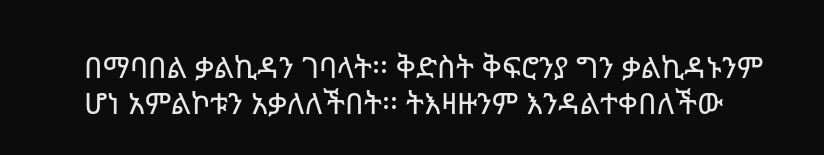በማባበል ቃልኪዳን ገባላት፡፡ ቅድስት ቅፍሮንያ ግን ቃልኪዳኑንም ሆነ አምልኮቱን አቃለለችበት፡፡ ትእዛዙንም እንዳልተቀበለችው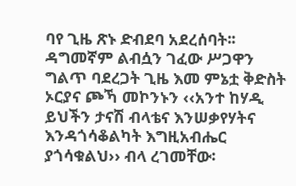ባየ ጊዜ ጽኑ ድብደባ አደረሰባት፡፡ ዳግመኛም ልብሷን ገፈው ሥጋዋን ግልጥ ባደረጋት ጊዜ እመ ምኔቷ ቅድስት ኦርያና ጮኻ መኮንኑን ‹‹አንተ ከሃዲ ይህችን ታናሽ ብላቴና እንሠቃየሃትና እንዳጎሳቆልካት እግዚአብሔር ያጎሳቁልህ›› ብላ ረገመቸው፡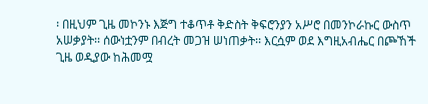፡ በዚህም ጊዜ መኮንኑ እጅግ ተቆጥቶ ቅድስት ቅፍሮንያን አሥሮ በመንኮራኩር ውስጥ አሠቃያት፡፡ ሰውነቷንም በብረት መጋዝ ሠነጠቃት፡፡ እርሷም ወደ እግዚአብሔር በጮኸች ጊዜ ወዲያው ከሕመሟ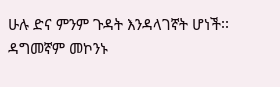ሁሉ ድና ምንም ጉዳት እንዳላገኛት ሆነች፡፡
ዳግመኛም መኮንኑ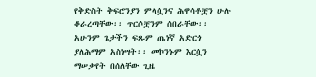የቅድስት ቅፍሮንያን ምላሷንና ሕዋሳቶቿን ሁሉ ቆራረጣቸው፡፡ ጥርሶቿንም ሰበራቸው፡፡ አሁንም ጌታችን ፍጹም ጤነኛ አድርጎ ያለሕማም አስነሣት፡፡ መኮንኑም እርሷን ማሠቃየት በሰለቸው ጊዜ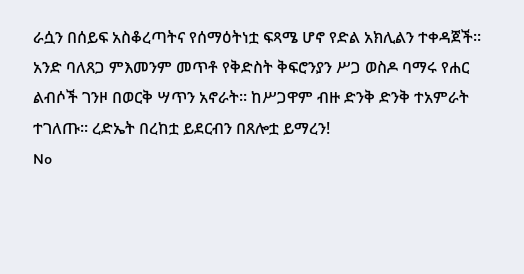ራሷን በሰይፍ አስቆረጣትና የሰማዕትነቷ ፍጻሜ ሆኖ የድል አክሊልን ተቀዳጀች፡፡ አንድ ባለጸጋ ምእመንም መጥቶ የቅድስት ቅፍሮንያን ሥጋ ወስዶ ባማሩ የሐር ልብሶች ገንዞ በወርቅ ሣጥን አኖራት፡፡ ከሥጋዋም ብዙ ድንቅ ድንቅ ተአምራት ተገለጡ፡፡ ረድኤት በረከቷ ይደርብን በጸሎቷ ይማረን!
No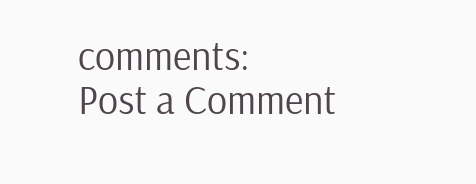comments:
Post a Comment